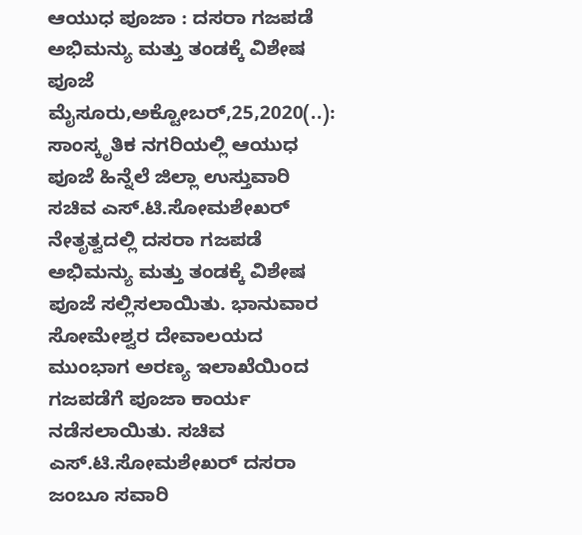ಆಯುಧ ಪೂಜಾ : ದಸರಾ ಗಜಪಡೆ ಅಭಿಮನ್ಯು ಮತ್ತು ತಂಡಕ್ಕೆ ವಿಶೇಷ ಪೂಜೆ ಮೈಸೂರು,ಅಕ್ಟೋಬರ್,25,2020(..): ಸಾಂಸ್ಕೃತಿಕ ನಗರಿಯಲ್ಲಿ ಆಯುಧ ಪೂಜೆ ಹಿನ್ನೆಲೆ ಜಿಲ್ಲಾ ಉಸ್ತುವಾರಿ ಸಚಿವ ಎಸ್.ಟಿ.ಸೋಮಶೇಖರ್ ನೇತೃತ್ವದಲ್ಲಿ ದಸರಾ ಗಜಪಡೆ ಅಭಿಮನ್ಯು ಮತ್ತು ತಂಡಕ್ಕೆ ವಿಶೇಷ ಪೂಜೆ ಸಲ್ಲಿಸಲಾಯಿತು. ಭಾನುವಾರ ಸೋಮೇಶ್ವರ ದೇವಾಲಯದ ಮುಂಭಾಗ ಅರಣ್ಯ ಇಲಾಖೆಯಿಂದ ಗಜಪಡೆಗೆ ಪೂಜಾ ಕಾರ್ಯ ನಡೆಸಲಾಯಿತು. ಸಚಿವ ಎಸ್.ಟಿ.ಸೋಮಶೇಖರ್ ದಸರಾ ಜಂಬೂ ಸವಾರಿ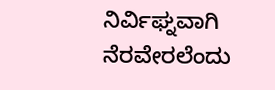ನಿರ್ವಿಘ್ನವಾಗಿ ನೆರವೇರಲೆಂದು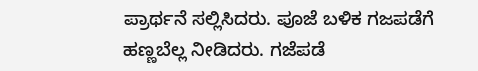ಪ್ರಾರ್ಥನೆ ಸಲ್ಲಿಸಿದರು. ಪೂಜೆ ಬಳಿಕ ಗಜಪಡೆಗೆ ಹಣ್ಣಬೆಲ್ಲ ನೀಡಿದರು. ಗಜೆಪಡೆ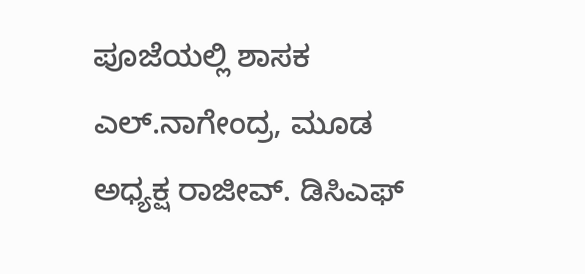ಪೂಜೆಯಲ್ಲಿ ಶಾಸಕ ಎಲ್.ನಾಗೇಂದ್ರ, ಮೂಡ ಅಧ್ಯಕ್ಷ ರಾಜೀವ್. ಡಿಸಿಎಫ್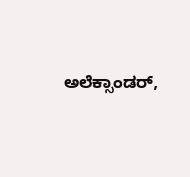ಅಲೆಕ್ಸಾಂಡರ್,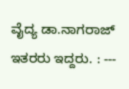ವೈದ್ಯ ಡಾ.ನಾಗರಾಜ್ ಇತರರು ಇದ್ದರು. : ---